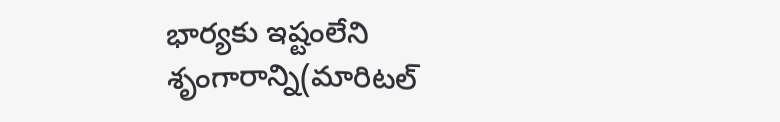భార్యకు ఇష్టంలేని శృంగారాన్ని(మారిటల్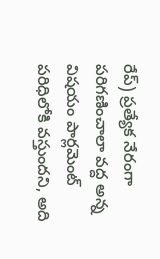రేప్) ప్రత్యేక నేరంగా పరిగణించాలా వద్ద అన్న విషయం పార్లమెంట్ పరిధిలోకి వస్తుందని, అది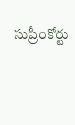సుప్రీంకోర్టు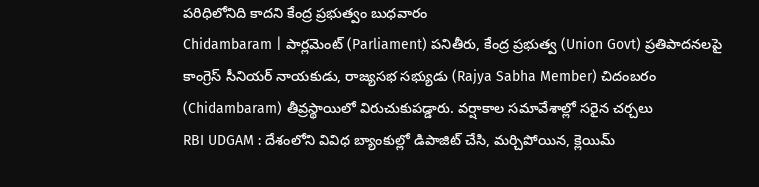పరిధిలోనిది కాదని కేంద్ర ప్రభుత్వం బుధవారం
Chidambaram | పార్లమెంట్ (Parliament) పనితీరు, కేంద్ర ప్రభుత్వ (Union Govt) ప్రతిపాదనలపై కాంగ్రెస్ సీనియర్ నాయకుడు, రాజ్యసభ సభ్యుడు (Rajya Sabha Member) చిదంబరం (Chidambaram) తీవ్రస్థాయిలో విరుచుకుపడ్డారు. వర్షాకాల సమావేశాల్లో సరైన చర్చలు
RBI UDGAM : దేశంలోని వివిధ బ్యాంకుల్లో డిపాజిట్ చేసి, మర్చిపోయిన, క్లెయిమ్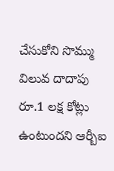చేసుకోని సొమ్ము విలువ దాదాపు రూ.1 లక్ష కోట్లు ఉంటుందని ఆర్బీఐ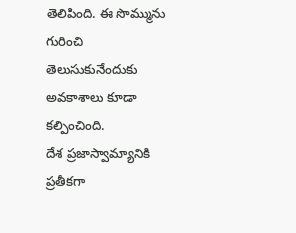తెలిపింది. ఈ సొమ్మును గురించి తెలుసుకునేందుకు అవకాశాలు కూడా కల్పించింది.
దేశ ప్రజాస్వామ్యానికి ప్రతీకగా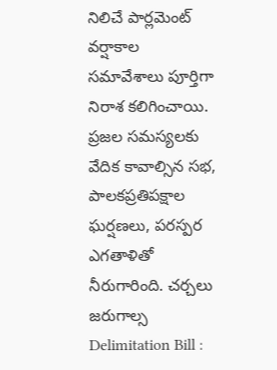నిలిచే పార్లమెంట్ వర్షాకాల సమావేశాలు పూర్తిగా నిరాశ కలిగించాయి. ప్రజల సమస్యలకు వేదిక కావాల్సిన సభ, పాలకప్రతిపక్షాల ఘర్షణలు, పరస్పర ఎగతాళితో నీరుగారింది. చర్చలు జరుగాల్స
Delimitation Bill :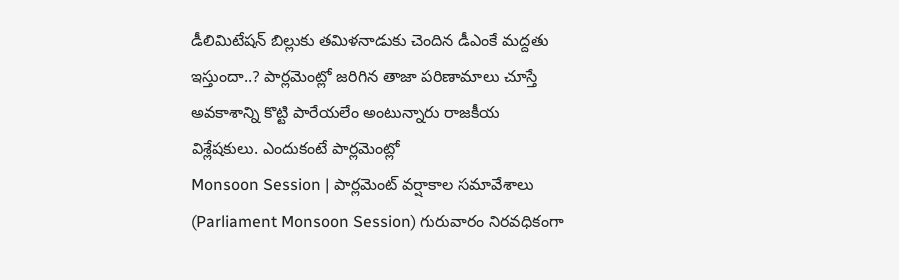డీలిమిటేషన్ బిల్లుకు తమిళనాడుకు చెందిన డీఎంకే మద్దతు ఇస్తుందా..? పార్లమెంట్లో జరిగిన తాజా పరిణామాలు చూస్తే అవకాశాన్ని కొట్టి పారేయలేం అంటున్నారు రాజకీయ విశ్లేషకులు. ఎందుకంటే పార్లమెంట్లో
Monsoon Session | పార్లమెంట్ వర్షాకాల సమావేశాలు (Parliament Monsoon Session) గురువారం నిరవధికంగా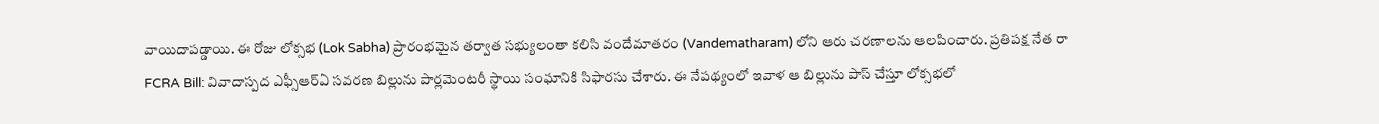వాయిదాపడ్డాయి. ఈ రోజు లోక్సభ (Lok Sabha) ప్రారంభమైన తర్వాత సభ్యులంతా కలిసి వందేమాతరం (Vandematharam) లోని ఆరు చరణాలను ఆలపించారు. ప్రతిపక్ష నేత రా
FCRA Bill: వివాదాస్పద ఎఫ్సీఆర్ఏ సవరణ బిల్లును పార్లమెంటరీ స్థాయి సంఘానికి సిఫారసు చేశారు. ఈ నేపథ్యంలో ఇవాళ ఆ బిల్లును పాస్ చేస్తూ లోక్సభలో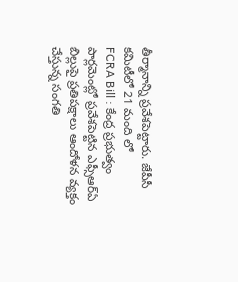తీర్మానాన్ని ప్రవేశపెట్టారు. జేపీసీ కమిటీలో 21 మంది లో
FCRA Bill : కేంద్ర ప్రభుత్వం పార్లమెంట్లో ప్రవేశపెట్టిన ఎఫ్సీఆర్ఏ బిల్లుపై ప్రతిపక్షాలు ఆందోళన వ్యక్తం చేస్తున్న సంగతి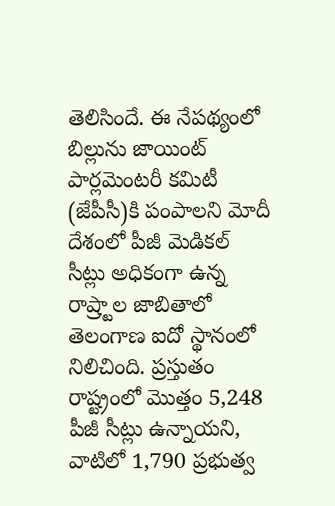తెలిసిందే. ఈ నేపథ్యంలో బిల్లును జాయింట్ పార్లమెంటరీ కమిటీ (జేపీసీ)కి పంపాలని మోదీ
దేశంలో పీజీ మెడికల్ సీట్లు అధికంగా ఉన్న రాష్ర్టాల జాబితాలో తెలంగాణ ఐదో స్థానంలో నిలిచింది. ప్రస్తుతం రాష్ట్రంలో మొత్తం 5,248 పీజీ సీట్లు ఉన్నాయని, వాటిలో 1,790 ప్రభుత్వ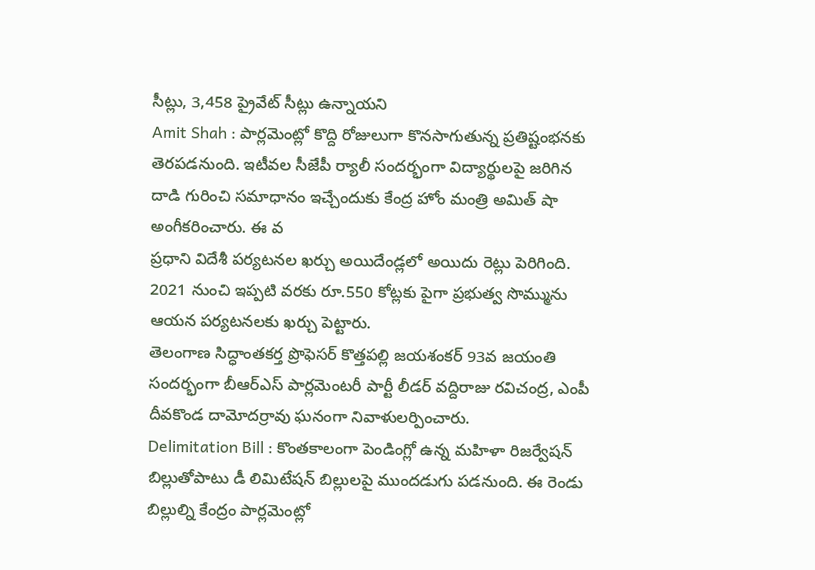సీట్లు, 3,458 ప్రైవేట్ సీట్లు ఉన్నాయని
Amit Shah : పార్లమెంట్లో కొద్ది రోజులుగా కొనసాగుతున్న ప్రతిష్టంభనకు తెరపడనుంది. ఇటీవల సీజేపీ ర్యాలీ సందర్భంగా విద్యార్థులపై జరిగిన దాడి గురించి సమాధానం ఇచ్చేందుకు కేంద్ర హోం మంత్రి అమిత్ షా అంగీకరించారు. ఈ వ
ప్రధాని విదేశీ పర్యటనల ఖర్చు అయిదేండ్లలో అయిదు రెట్లు పెరిగింది. 2021 నుంచి ఇప్పటి వరకు రూ.550 కోట్లకు పైగా ప్రభుత్వ సొమ్మును ఆయన పర్యటనలకు ఖర్చు పెట్టారు.
తెలంగాణ సిద్ధాంతకర్త ప్రొఫెసర్ కొత్తపల్లి జయశంకర్ 93వ జయంతి సందర్భంగా బీఆర్ఎస్ పార్లమెంటరీ పార్టీ లీడర్ వద్దిరాజు రవిచంద్ర, ఎంపీ దీవకొండ దామోదర్రావు ఘనంగా నివాళులర్పించారు.
Delimitation Bill : కొంతకాలంగా పెండింగ్లో ఉన్న మహిళా రిజర్వేషన్ బిల్లుతోపాటు డీ లిమిటేషన్ బిల్లులపై ముందడుగు పడనుంది. ఈ రెండు బిల్లుల్ని కేంద్రం పార్లమెంట్లో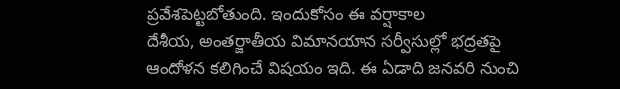ప్రవేశపెట్టబోతుంది. ఇందుకోసం ఈ వర్షాకాల
దేశీయ, అంతర్జాతీయ విమానయాన సర్వీసుల్లో భద్రతపై ఆందోళన కలిగించే విషయం ఇది. ఈ ఏడాది జనవరి నుంచి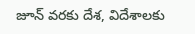జూన్ వరకు దేశ, విదేశాలకు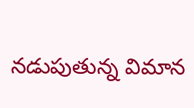నడుపుతున్న విమాన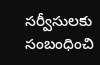సర్వీసులకు సంబంధించి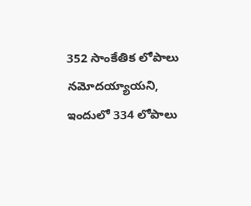352 సాంకేతిక లోపాలు నమోదయ్యాయని, ఇందులో 334 లోపాలు